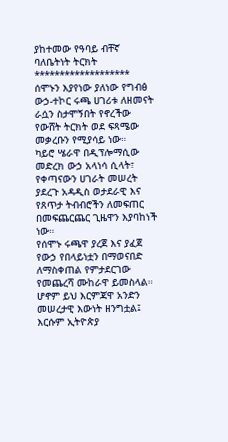ያከተመው የዓባይ ብቸኛ ባለቤትነት ትርክት
*******************
ሰሞኑን እያየነው ያለነው የግብፅ ውኃ-ተኮር ሩጫ ሀገሪቱ ለዘመናት ራሷን ስታሞኝበት የኖረችው የውሸት ትርክት ወደ ፍጻሜው መቃረቡን የሚያሳይ ነው።
ካይሮ ሤራዋ በዲፕሎማሲው መድረክ ውኃ አላነሳ ሲላት፣ የቀጣናውን ሀገራት መሠረት ያደረጉ አዳዲስ ወታደራዊ እና የጸጥታ ትብብሮችን ለመፍጠር በመፍጨርጨር ጊዜዋን እያባከነች ነው።
የሰሞኑ ሩጫዋ ያረጀ እና ያፈጀ የውኃ የበላይነቷን በማወናበድ ለማስቀጠል የምታደርገው የመጨረሻ ሙከራዋ ይመስላል።
ሆኖም ይህ እርምጃዋ አንድን መሠረታዊ እውነት ዘንግቷል፤ እርሱም ኢትዮጵያ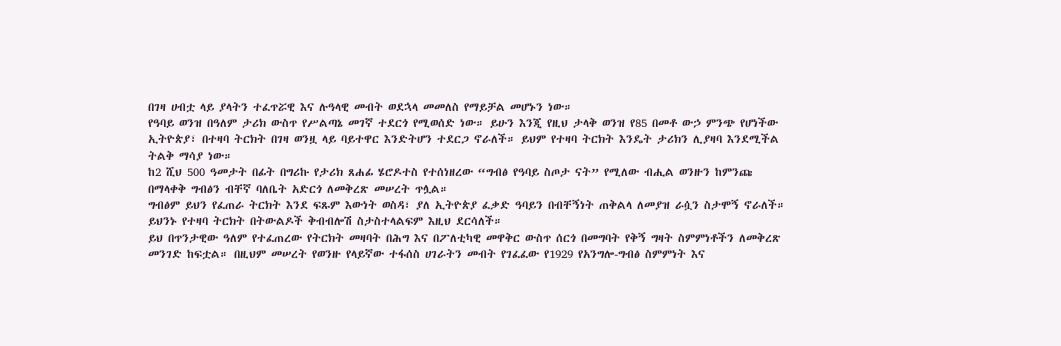በገዛ ሀብቷ ላይ ያላትን ተፈጥሯዊ እና ሉዓላዊ መብት ወደኋላ መመለስ የማይቻል መሆኑን ነው።
የዓባይ ወንዝ በዓለም ታሪክ ውስጥ የሥልጣኔ መገኛ ተደርጎ የሚወሰድ ነው። ይሁን እንጂ የዚህ ታላቅ ወንዝ የ85 በመቶ ውኃ ምንጭ የሆነችው ኢትዮጵያ፣ በተዛባ ትርክት በገዛ ወንዟ ላይ ባይተዋር እንድትሆን ተደርጋ ኖራለች። ይህም የተዛባ ትርክት እንዴት ታሪክን ሊያዛባ እንደሚችል ትልቅ ማሳያ ነው።
ከ2 ሺህ 500 ዓመታት በፊት በግሪኩ የታሪክ ጸሐፊ ሄሮዶተስ የተሰነዘረው “ግብፅ የዓባይ ስጦታ ናት” የሚለው ብሒል ወንዙን ከምንጩ በማላቀቅ ግብፅን ብቸኛ ባለቤት አድርጎ ለመቅረጽ መሠረት ጥሏል።
ግብፅም ይህን የፈጠራ ትርክት እንደ ፍጹም እውነት ወስዳ፣ ያለ ኢትዮጵያ ፈቃድ ዓባይን በብቸኝነት ጠቅልላ ለመያዝ ራሷን ስታሞኝ ኖራለች። ይህንኑ የተዛባ ትርክት በትውልዶች ቅብብሎሽ ስታስተላልፍም እዚህ ደርሳለች።
ይህ በጥንታዊው ዓለም የተፈጠረው የትርክት መዛባት በሕግ እና በፖለቲካዊ መዋቅር ውስጥ ሰርጎ በመግባት የቅኝ ግዛት ስምምነቶችን ለመቅረጽ መንገድ ከፍቷል። በዚህም መሠረት የወንዙ የላይኛው ተፋሰስ ሀገራትን መብት የገፈፈው የ1929 የአንግሎ-ግብፅ ስምምነት እና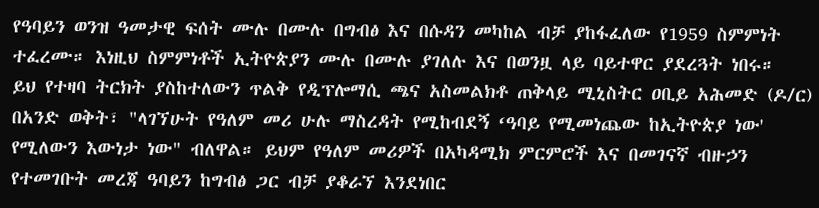የዓባይን ወንዝ ዓመታዊ ፍሰት ሙሉ በሙሉ በግብፅ እና በሱዳን መካከል ብቻ ያከፋፈለው የ1959 ስምምነት ተፈረሙ። እነዚህ ስምምነቶች ኢትዮጵያን ሙሉ በሙሉ ያገለሉ እና በወንዟ ላይ ባይተዋር ያደረጓት ነበሩ።
ይህ የተዛባ ትርክት ያስከተለውን ጥልቅ የዲፕሎማሲ ጫና አስመልክቶ ጠቅላይ ሚኒስትር ዐቢይ አሕመድ (ዶ/ር) በአንድ ወቅት፣ "ላገኘሁት የዓለም መሪ ሁሉ ማስረዳት የሚከብደኝ ‘ዓባይ የሚመነጨው ከኢትዮጵያ ነው' የሚለውን እውነታ ነው" ብለዋል። ይህም የዓለም መሪዎች በአካዳሚክ ምርምሮች እና በመገናኛ ብዙኃን የተመገቡት መረጃ ዓባይን ከግብፅ ጋር ብቻ ያቆራኘ እንደነበር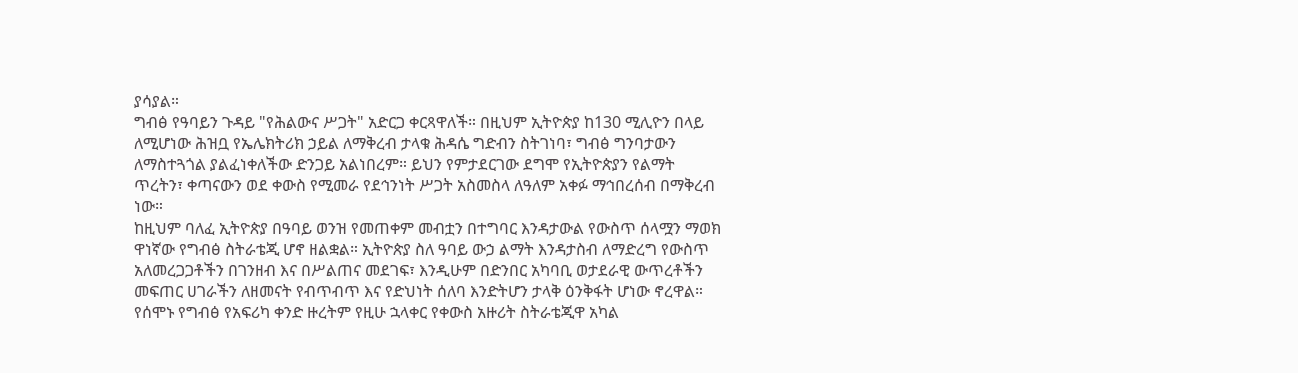ያሳያል።
ግብፅ የዓባይን ጉዳይ "የሕልውና ሥጋት" አድርጋ ቀርጻዋለች። በዚህም ኢትዮጵያ ከ130 ሚሊዮን በላይ ለሚሆነው ሕዝቧ የኤሌክትሪክ ኃይል ለማቅረብ ታላቁ ሕዳሴ ግድብን ስትገነባ፣ ግብፅ ግንባታውን ለማስተጓጎል ያልፈነቀለችው ድንጋይ አልነበረም። ይህን የምታደርገው ደግሞ የኢትዮጵያን የልማት ጥረትን፣ ቀጣናውን ወደ ቀውስ የሚመራ የደኅንነት ሥጋት አስመስላ ለዓለም አቀፉ ማኅበረሰብ በማቅረብ ነው።
ከዚህም ባለፈ ኢትዮጵያ በዓባይ ወንዝ የመጠቀም መብቷን በተግባር እንዳታውል የውስጥ ሰላሟን ማወክ ዋነኛው የግብፅ ስትራቴጂ ሆኖ ዘልቋል። ኢትዮጵያ ስለ ዓባይ ውኃ ልማት እንዳታስብ ለማድረግ የውስጥ አለመረጋጋቶችን በገንዘብ እና በሥልጠና መደገፍ፣ እንዲሁም በድንበር አካባቢ ወታደራዊ ውጥረቶችን መፍጠር ሀገራችን ለዘመናት የብጥብጥ እና የድህነት ሰለባ እንድትሆን ታላቅ ዕንቅፋት ሆነው ኖረዋል። የሰሞኑ የግብፅ የአፍሪካ ቀንድ ዙረትም የዚሁ ኋላቀር የቀውስ አዙሪት ስትራቴጂዋ አካል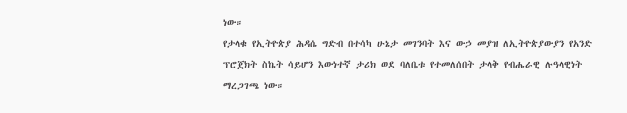ነው።
የታላቁ የኢትዮጵያ ሕዳሴ ግድብ በተሳካ ሁኔታ መገንባት እና ውኃ መያዝ ለኢትዮጵያውያን የአንድ ፕሮጀክት ስኬት ሳይሆን እውነተኛ ታሪክ ወደ ባለቤቱ የተመለሰበት ታላቅ የብሔራዊ ሉዓላዊነት ማረጋገጫ ነው።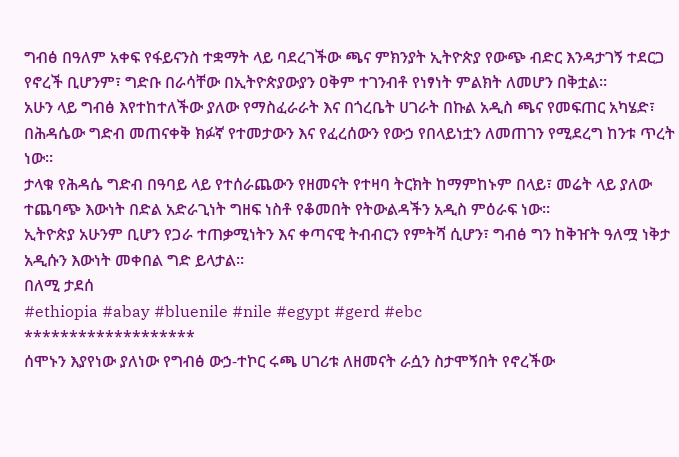ግብፅ በዓለም አቀፍ የፋይናንስ ተቋማት ላይ ባደረገችው ጫና ምክንያት ኢትዮጵያ የውጭ ብድር እንዳታገኝ ተደርጋ የኖረች ቢሆንም፣ ግድቡ በራሳቸው በኢትዮጵያውያን ዐቅም ተገንብቶ የነፃነት ምልክት ለመሆን በቅቷል።
አሁን ላይ ግብፅ እየተከተለችው ያለው የማስፈራራት እና በጎረቤት ሀገራት በኩል አዲስ ጫና የመፍጠር አካሄድ፣ በሕዳሴው ግድብ መጠናቀቅ ክፉኛ የተመታውን እና የፈረሰውን የውኃ የበላይነቷን ለመጠገን የሚደረግ ከንቱ ጥረት ነው።
ታላቁ የሕዳሴ ግድብ በዓባይ ላይ የተሰራጨውን የዘመናት የተዛባ ትርክት ከማምከኑም በላይ፣ መሬት ላይ ያለው ተጨባጭ እውነት በድል አድራጊነት ግዘፍ ነስቶ የቆመበት የትውልዳችን አዲስ ምዕራፍ ነው።
ኢትዮጵያ አሁንም ቢሆን የጋራ ተጠቃሚነትን እና ቀጣናዊ ትብብርን የምትሻ ሲሆን፣ ግብፅ ግን ከቅዠት ዓለሟ ነቅታ አዲሱን እውነት መቀበል ግድ ይላታል።
በለሚ ታደሰ
#ethiopia #abay #bluenile #nile #egypt #gerd #ebc
*******************
ሰሞኑን እያየነው ያለነው የግብፅ ውኃ-ተኮር ሩጫ ሀገሪቱ ለዘመናት ራሷን ስታሞኝበት የኖረችው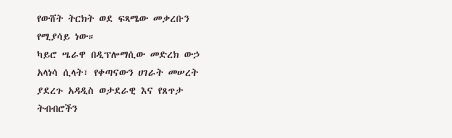የውሸት ትርክት ወደ ፍጻሜው መቃረቡን የሚያሳይ ነው።
ካይሮ ሤራዋ በዲፕሎማሲው መድረክ ውኃ አላነሳ ሲላት፣ የቀጣናውን ሀገራት መሠረት ያደረጉ አዳዲስ ወታደራዊ እና የጸጥታ ትብብሮችን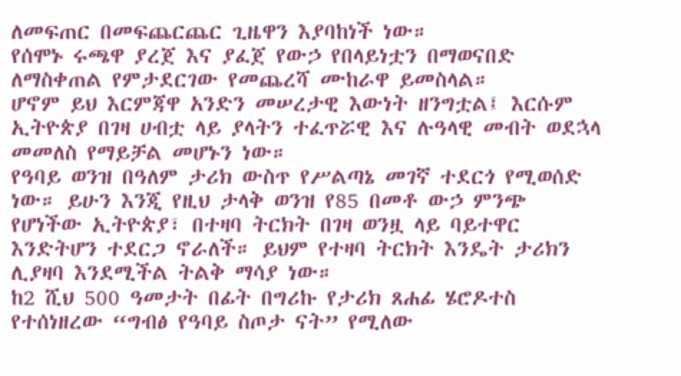ለመፍጠር በመፍጨርጨር ጊዜዋን እያባከነች ነው።
የሰሞኑ ሩጫዋ ያረጀ እና ያፈጀ የውኃ የበላይነቷን በማወናበድ ለማስቀጠል የምታደርገው የመጨረሻ ሙከራዋ ይመስላል።
ሆኖም ይህ እርምጃዋ አንድን መሠረታዊ እውነት ዘንግቷል፤ እርሱም ኢትዮጵያ በገዛ ሀብቷ ላይ ያላትን ተፈጥሯዊ እና ሉዓላዊ መብት ወደኋላ መመለስ የማይቻል መሆኑን ነው።
የዓባይ ወንዝ በዓለም ታሪክ ውስጥ የሥልጣኔ መገኛ ተደርጎ የሚወሰድ ነው። ይሁን እንጂ የዚህ ታላቅ ወንዝ የ85 በመቶ ውኃ ምንጭ የሆነችው ኢትዮጵያ፣ በተዛባ ትርክት በገዛ ወንዟ ላይ ባይተዋር እንድትሆን ተደርጋ ኖራለች። ይህም የተዛባ ትርክት እንዴት ታሪክን ሊያዛባ እንደሚችል ትልቅ ማሳያ ነው።
ከ2 ሺህ 500 ዓመታት በፊት በግሪኩ የታሪክ ጸሐፊ ሄሮዶተስ የተሰነዘረው “ግብፅ የዓባይ ስጦታ ናት” የሚለው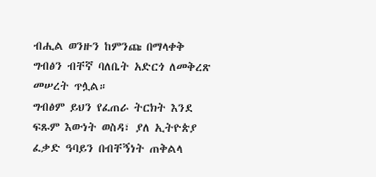ብሒል ወንዙን ከምንጩ በማላቀቅ ግብፅን ብቸኛ ባለቤት አድርጎ ለመቅረጽ መሠረት ጥሏል።
ግብፅም ይህን የፈጠራ ትርክት እንደ ፍጹም እውነት ወስዳ፣ ያለ ኢትዮጵያ ፈቃድ ዓባይን በብቸኝነት ጠቅልላ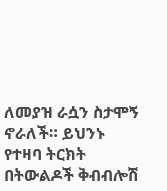ለመያዝ ራሷን ስታሞኝ ኖራለች። ይህንኑ የተዛባ ትርክት በትውልዶች ቅብብሎሽ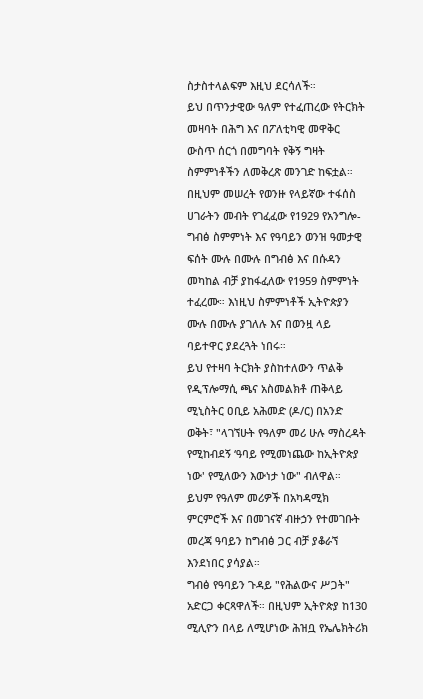ስታስተላልፍም እዚህ ደርሳለች።
ይህ በጥንታዊው ዓለም የተፈጠረው የትርክት መዛባት በሕግ እና በፖለቲካዊ መዋቅር ውስጥ ሰርጎ በመግባት የቅኝ ግዛት ስምምነቶችን ለመቅረጽ መንገድ ከፍቷል። በዚህም መሠረት የወንዙ የላይኛው ተፋሰስ ሀገራትን መብት የገፈፈው የ1929 የአንግሎ-ግብፅ ስምምነት እና የዓባይን ወንዝ ዓመታዊ ፍሰት ሙሉ በሙሉ በግብፅ እና በሱዳን መካከል ብቻ ያከፋፈለው የ1959 ስምምነት ተፈረሙ። እነዚህ ስምምነቶች ኢትዮጵያን ሙሉ በሙሉ ያገለሉ እና በወንዟ ላይ ባይተዋር ያደረጓት ነበሩ።
ይህ የተዛባ ትርክት ያስከተለውን ጥልቅ የዲፕሎማሲ ጫና አስመልክቶ ጠቅላይ ሚኒስትር ዐቢይ አሕመድ (ዶ/ር) በአንድ ወቅት፣ "ላገኘሁት የዓለም መሪ ሁሉ ማስረዳት የሚከብደኝ ‘ዓባይ የሚመነጨው ከኢትዮጵያ ነው' የሚለውን እውነታ ነው" ብለዋል። ይህም የዓለም መሪዎች በአካዳሚክ ምርምሮች እና በመገናኛ ብዙኃን የተመገቡት መረጃ ዓባይን ከግብፅ ጋር ብቻ ያቆራኘ እንደነበር ያሳያል።
ግብፅ የዓባይን ጉዳይ "የሕልውና ሥጋት" አድርጋ ቀርጻዋለች። በዚህም ኢትዮጵያ ከ130 ሚሊዮን በላይ ለሚሆነው ሕዝቧ የኤሌክትሪክ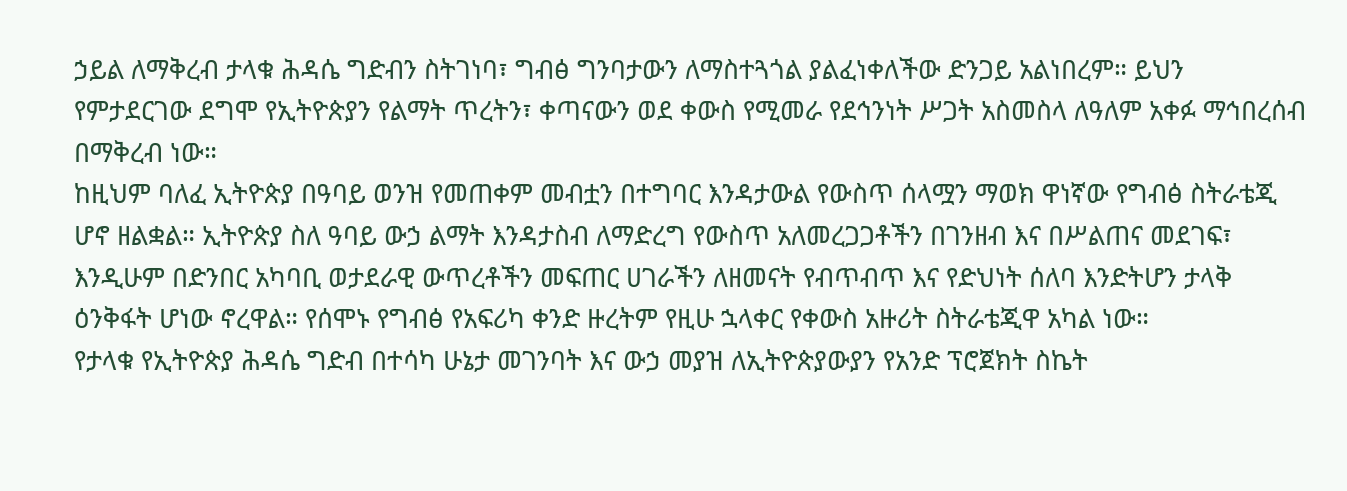ኃይል ለማቅረብ ታላቁ ሕዳሴ ግድብን ስትገነባ፣ ግብፅ ግንባታውን ለማስተጓጎል ያልፈነቀለችው ድንጋይ አልነበረም። ይህን የምታደርገው ደግሞ የኢትዮጵያን የልማት ጥረትን፣ ቀጣናውን ወደ ቀውስ የሚመራ የደኅንነት ሥጋት አስመስላ ለዓለም አቀፉ ማኅበረሰብ በማቅረብ ነው።
ከዚህም ባለፈ ኢትዮጵያ በዓባይ ወንዝ የመጠቀም መብቷን በተግባር እንዳታውል የውስጥ ሰላሟን ማወክ ዋነኛው የግብፅ ስትራቴጂ ሆኖ ዘልቋል። ኢትዮጵያ ስለ ዓባይ ውኃ ልማት እንዳታስብ ለማድረግ የውስጥ አለመረጋጋቶችን በገንዘብ እና በሥልጠና መደገፍ፣ እንዲሁም በድንበር አካባቢ ወታደራዊ ውጥረቶችን መፍጠር ሀገራችን ለዘመናት የብጥብጥ እና የድህነት ሰለባ እንድትሆን ታላቅ ዕንቅፋት ሆነው ኖረዋል። የሰሞኑ የግብፅ የአፍሪካ ቀንድ ዙረትም የዚሁ ኋላቀር የቀውስ አዙሪት ስትራቴጂዋ አካል ነው።
የታላቁ የኢትዮጵያ ሕዳሴ ግድብ በተሳካ ሁኔታ መገንባት እና ውኃ መያዝ ለኢትዮጵያውያን የአንድ ፕሮጀክት ስኬት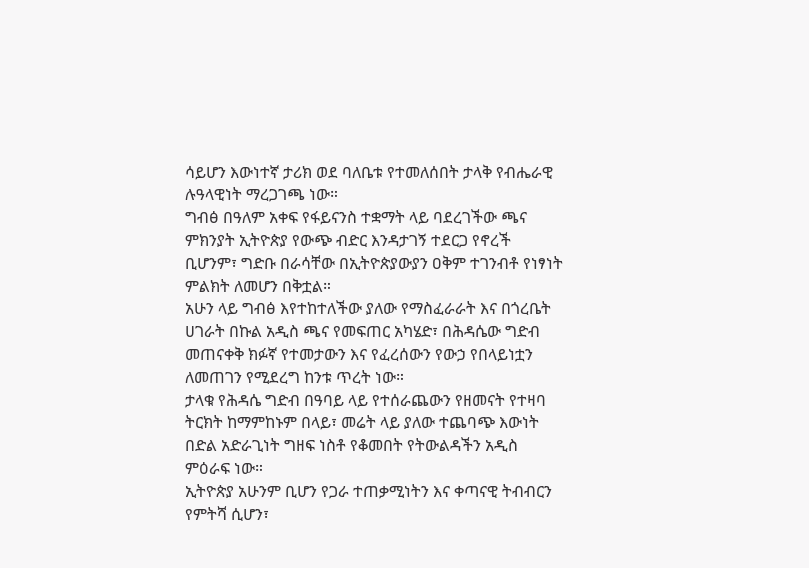ሳይሆን እውነተኛ ታሪክ ወደ ባለቤቱ የተመለሰበት ታላቅ የብሔራዊ ሉዓላዊነት ማረጋገጫ ነው።
ግብፅ በዓለም አቀፍ የፋይናንስ ተቋማት ላይ ባደረገችው ጫና ምክንያት ኢትዮጵያ የውጭ ብድር እንዳታገኝ ተደርጋ የኖረች ቢሆንም፣ ግድቡ በራሳቸው በኢትዮጵያውያን ዐቅም ተገንብቶ የነፃነት ምልክት ለመሆን በቅቷል።
አሁን ላይ ግብፅ እየተከተለችው ያለው የማስፈራራት እና በጎረቤት ሀገራት በኩል አዲስ ጫና የመፍጠር አካሄድ፣ በሕዳሴው ግድብ መጠናቀቅ ክፉኛ የተመታውን እና የፈረሰውን የውኃ የበላይነቷን ለመጠገን የሚደረግ ከንቱ ጥረት ነው።
ታላቁ የሕዳሴ ግድብ በዓባይ ላይ የተሰራጨውን የዘመናት የተዛባ ትርክት ከማምከኑም በላይ፣ መሬት ላይ ያለው ተጨባጭ እውነት በድል አድራጊነት ግዘፍ ነስቶ የቆመበት የትውልዳችን አዲስ ምዕራፍ ነው።
ኢትዮጵያ አሁንም ቢሆን የጋራ ተጠቃሚነትን እና ቀጣናዊ ትብብርን የምትሻ ሲሆን፣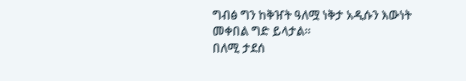ግብፅ ግን ከቅዠት ዓለሟ ነቅታ አዲሱን እውነት መቀበል ግድ ይላታል።
በለሚ ታደሰ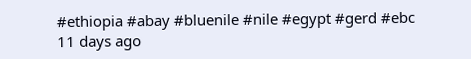#ethiopia #abay #bluenile #nile #egypt #gerd #ebc
11 days ago